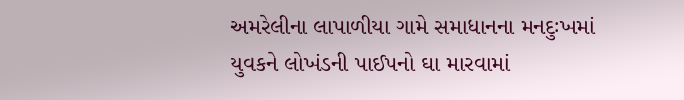અમરેલીના લાપાળીયા ગામે સમાધાનના મનદુઃખમાં યુવકને લોખંડની પાઈપનો ઘા મારવામાં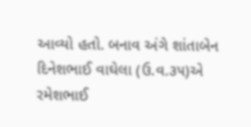આવ્યો હતો. બનાવ અંગે શાંતાબેન દિનેશભાઈ વાઘેલા (ઉ.વ.૩૫)એ રમેશભાઈ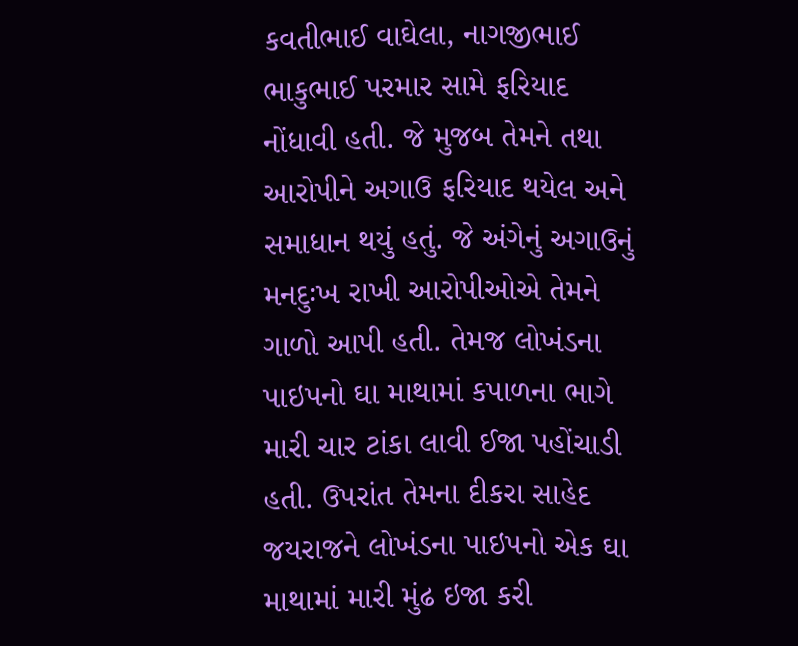કવતીભાઈ વાઘેલા, નાગજીભાઈ ભાકુભાઈ પરમાર સામે ફરિયાદ નોંધાવી હતી. જે મુજબ તેમને તથા આરોપીને અગાઉ ફરિયાદ થયેલ અને સમાધાન થયું હતું. જે અંગેનું અગાઉનું મનદુઃખ રાખી આરોપીઓએ તેમને ગાળો આપી હતી. તેમજ લોખંડના પાઇપનો ઘા માથામાં કપાળના ભાગે મારી ચાર ટાંકા લાવી ઈજા પહોંચાડી હતી. ઉપરાંત તેમના દીકરા સાહેદ જયરાજને લોખંડના પાઇપનો એક ઘા માથામાં મારી મુંઢ ઇજા કરી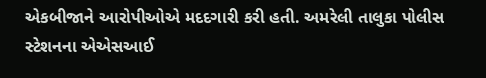એકબીજાને આરોપીઓએ મદદગારી કરી હતી. અમરેલી તાલુકા પોલીસ સ્ટેશનના એએસઆઈ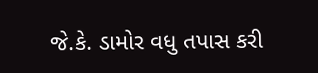જે.કે. ડામોર વધુ તપાસ કરી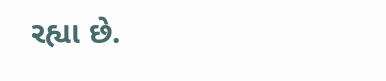રહ્યા છે.